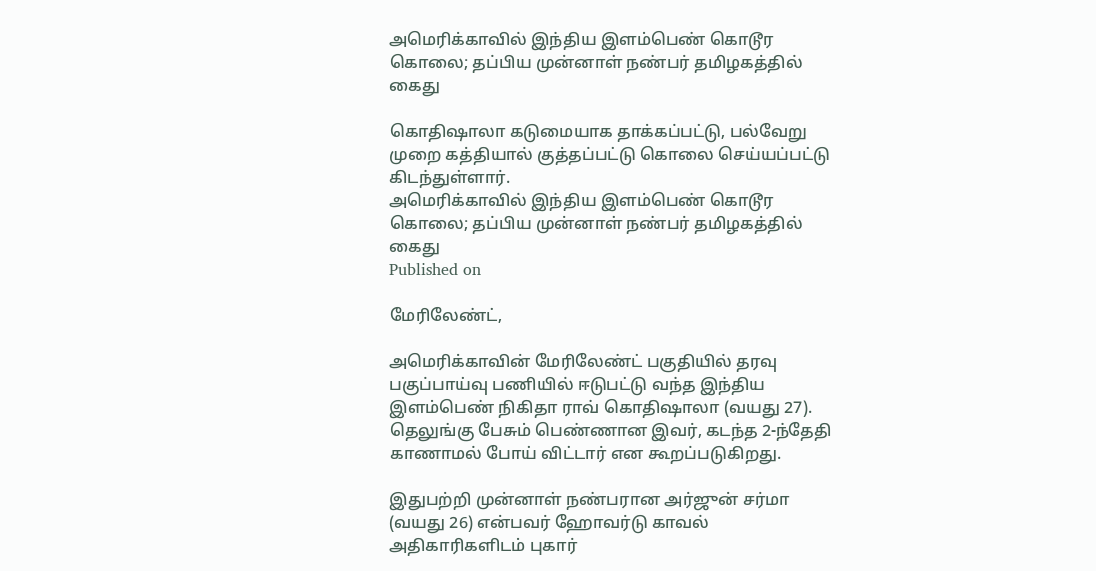அமெரிக்காவில் இந்திய இளம்பெண் கொடூர கொலை; தப்பிய முன்னாள் நண்பர் தமிழகத்தில் கைது

கொதிஷாலா கடுமையாக தாக்கப்பட்டு, பல்வேறு முறை கத்தியால் குத்தப்பட்டு கொலை செய்யப்பட்டு கிடந்துள்ளார்.
அமெரிக்காவில் இந்திய இளம்பெண் கொடூர கொலை; தப்பிய முன்னாள் நண்பர் தமிழகத்தில் கைது
Published on

மேரிலேண்ட்,

அமெரிக்காவின் மேரிலேண்ட் பகுதியில் தரவு பகுப்பாய்வு பணியில் ஈடுபட்டு வந்த இந்திய இளம்பெண் நிகிதா ராவ் கொதிஷாலா (வயது 27). தெலுங்கு பேசும் பெண்ணான இவர், கடந்த 2-ந்தேதி காணாமல் போய் விட்டார் என கூறப்படுகிறது.

இதுபற்றி முன்னாள் நண்பரான அர்ஜுன் சர்மா (வயது 26) என்பவர் ஹோவர்டு காவல் அதிகாரிகளிடம் புகார்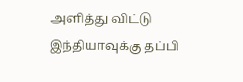அளித்து விட்டு இந்தியாவுக்கு தப்பி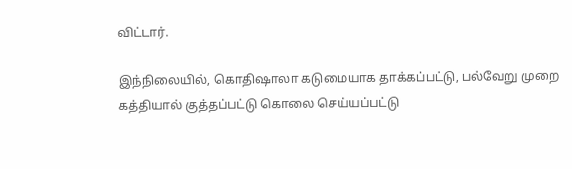விட்டார்.

இந்நிலையில், கொதிஷாலா கடுமையாக தாக்கப்பட்டு, பல்வேறு முறை கத்தியால் குத்தப்பட்டு கொலை செய்யப்பட்டு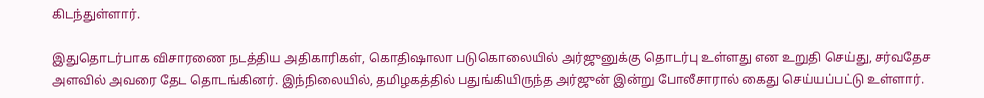கிடந்துள்ளார்.

இதுதொடர்பாக விசாரணை நடத்திய அதிகாரிகள், கொதிஷாலா படுகொலையில் அர்ஜுனுக்கு தொடர்பு உள்ளது என உறுதி செய்து, சர்வதேச அளவில் அவரை தேட தொடங்கினர். இந்நிலையில், தமிழகத்தில் பதுங்கியிருந்த அர்ஜுன் இன்று போலீசாரால் கைது செய்யப்பட்டு உள்ளார்.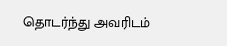தொடர்ந்து அவரிடம்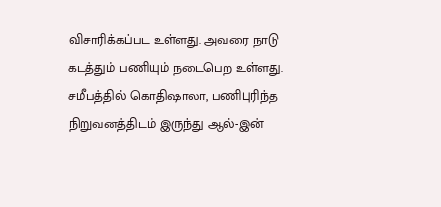விசாரிக்கப்பட உள்ளது. அவரை நாடு கடத்தும் பணியும் நடைபெற உள்ளது. சமீபத்தில் கொதிஷாலா, பணிபுரிந்த நிறுவனத்திடம் இருந்து ஆல்-இன்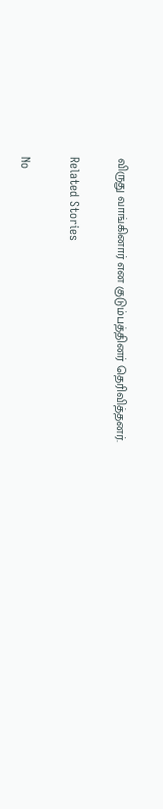விருது வாங்கினார் என குடும்பத்தினர் தெரிவித்தனர்.

Related Stories

No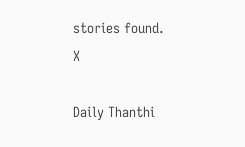stories found.
X

Daily Thanthi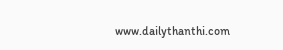www.dailythanthi.com